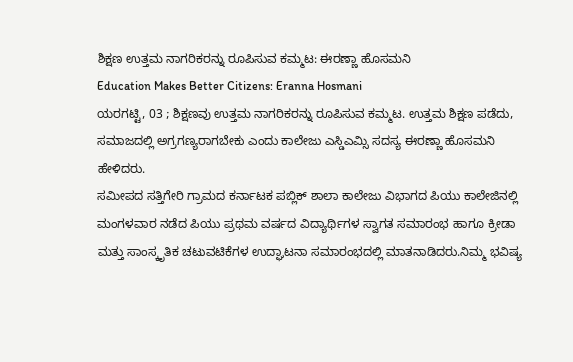ಶಿಕ್ಷಣ ಉತ್ತಮ ನಾಗರಿಕರನ್ನು ರೂಪಿಸುವ ಕಮ್ಮಟ: ಈರಣ್ಣಾ ಹೊಸಮನಿ
Education Makes Better Citizens: Eranna Hosmani
ಯರಗಟ್ಟಿ, 03 ; ಶಿಕ್ಷಣವು ಉತ್ತಮ ನಾಗರಿಕರನ್ನು ರೂಪಿಸುವ ಕಮ್ಮಟ. ಉತ್ತಮ ಶಿಕ್ಷಣ ಪಡೆದು, ಸಮಾಜದಲ್ಲಿ ಅಗ್ರಗಣ್ಯರಾಗಬೇಕು ಎಂದು ಕಾಲೇಜು ಎಸ್ಡಿಎಮ್ಸಿ ಸದಸ್ಯ ಈರಣ್ಣಾ ಹೊಸಮನಿ ಹೇಳಿದರು.
ಸಮೀಪದ ಸತ್ತಿಗೇರಿ ಗ್ರಾಮದ ಕರ್ನಾಟಕ ಪಬ್ಲಿಕ್ ಶಾಲಾ ಕಾಲೇಜು ವಿಭಾಗದ ಪಿಯು ಕಾಲೇಜಿನಲ್ಲಿ ಮಂಗಳವಾರ ನಡೆದ ಪಿಯು ಪ್ರಥಮ ವರ್ಷದ ವಿದ್ಯಾರ್ಥಿಗಳ ಸ್ವಾಗತ ಸಮಾರಂಭ ಹಾಗೂ ಕ್ರೀಡಾ ಮತ್ತು ಸಾಂಸ್ಕೃತಿಕ ಚಟುವಟಿಕೆಗಳ ಉದ್ಘಾಟನಾ ಸಮಾರಂಭದಲ್ಲಿ ಮಾತನಾಡಿದರು.ನಿಮ್ಮ ಭವಿಷ್ಯ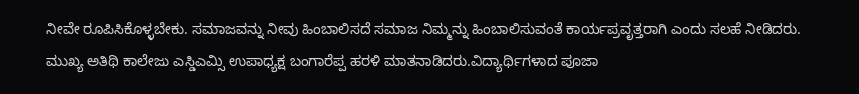ನೀವೇ ರೂಪಿಸಿಕೊಳ್ಳಬೇಕು. ಸಮಾಜವನ್ನು ನೀವು ಹಿಂಬಾಲಿಸದೆ ಸಮಾಜ ನಿಮ್ಮನ್ನು ಹಿಂಬಾಲಿಸುವಂತೆ ಕಾರ್ಯಪ್ರವೃತ್ತರಾಗಿ ಎಂದು ಸಲಹೆ ನೀಡಿದರು.
ಮುಖ್ಯ ಅತಿಥಿ ಕಾಲೇಜು ಎಸ್ಡಿಎಮ್ಸಿ ಉಪಾಧ್ಯಕ್ಷ ಬಂಗಾರೆಪ್ಪ ಹರಳಿ ಮಾತನಾಡಿದರು.ವಿದ್ಯಾರ್ಥಿಗಳಾದ ಪೂಜಾ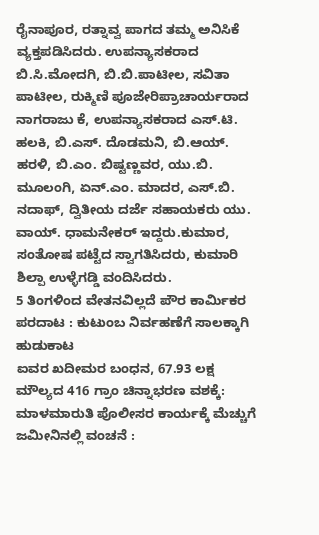ರೈನಾಪೂರ, ರತ್ನಾವ್ವ ಪಾಗದ ತಮ್ಮ ಅನಿಸಿಕೆ ವ್ಯಕ್ತಪಡಿಸಿದರು. ಉಪನ್ಯಾಸಕರಾದ ಬಿ.ಸಿ.ಮೋದಗಿ, ಬಿ.ಬಿ.ಪಾಟೀಲ, ಸವಿತಾ ಪಾಟೀಲ, ರುಕ್ಮಿಣಿ ಪೂಜೇರಿಪ್ರಾಚಾರ್ಯರಾದ ನಾಗರಾಜು ಕೆ, ಉಪನ್ಯಾಸಕರಾದ ಎಸ್.ಟಿ. ಹಲಕಿ, ಬಿ.ಎಸ್. ದೊಡಮನಿ, ಬಿ.ಆಯ್. ಹರಳಿ, ಬಿ.ಎಂ. ಬಿಷ್ಟಣ್ಣವರ, ಯು.ಬಿ. ಮೂಲಂಗಿ, ಏನ್.ಎಂ. ಮಾದರ, ಎಸ್.ಬಿ. ನದಾಫ್, ದ್ವಿತೀಯ ದರ್ಜೆ ಸಹಾಯಕರು ಯು. ವಾಯ್. ಧಾಮನೇಕರ್ ಇದ್ದರು.ಕುಮಾರ, ಸಂತೋಷ ಪಟ್ಟೆದ ಸ್ವಾಗತಿಸಿದರು, ಕುಮಾರಿ ಶಿಲ್ಪಾ ಉಳ್ಳೆಗಡ್ಡಿ ವಂದಿಸಿದರು.
5 ತಿಂಗಳಿಂದ ವೇತನವಿಲ್ಲದೆ ಪೌರ ಕಾರ್ಮಿಕರ ಪರದಾಟ : ಕುಟುಂಬ ನಿರ್ವಹಣೆಗೆ ಸಾಲಕ್ಕಾಗಿ ಹುಡುಕಾಟ
ಐವರ ಖದೀಮರ ಬಂಧನ, 67.93 ಲಕ್ಷ ಮೌಲ್ಯದ 416 ಗ್ರಾಂ ಚಿನ್ನಾಭರಣ ವಶಕ್ಕೆ: ಮಾಳಮಾರುತಿ ಪೊಲೀಸರ ಕಾರ್ಯಕ್ಕೆ ಮೆಚ್ಚುಗೆ
ಜಮೀನಿನಲ್ಲಿ ವಂಚನೆ :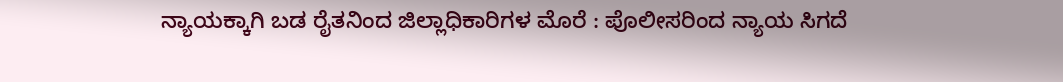ನ್ಯಾಯಕ್ಕಾಗಿ ಬಡ ರೈತನಿಂದ ಜಿಲ್ಲಾಧಿಕಾರಿಗಳ ಮೊರೆ : ಪೊಲೀಸರಿಂದ ನ್ಯಾಯ ಸಿಗದೆ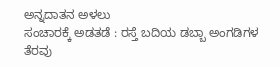ಅನ್ನದಾತನ ಅಳಲು
ಸಂಚಾರಕ್ಕೆ ಅಡತಡೆ : ರಸ್ತೆ ಬದಿಯ ಡಬ್ಬಾ ಅಂಗಡಿಗಳ ತೆರವು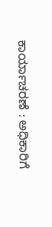ಕಾರ್ಯಾಚರಣೆ : ಅಧಿಕಾರಿಗೆ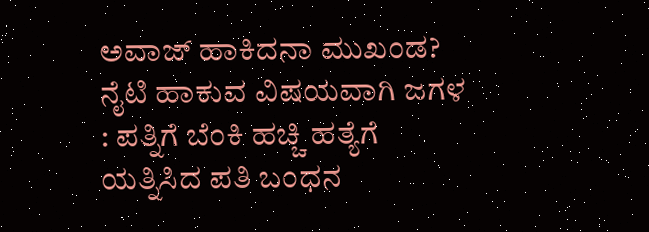ಅವಾಜ್ ಹಾಕಿದನಾ ಮುಖಂಡ?
ನೈಟಿ ಹಾಕುವ ವಿಷಯವಾಗಿ ಜಗಳ : ಪತ್ನಿಗೆ ಬೆಂಕಿ ಹಚ್ಚಿ ಹತ್ಯೆಗೆ ಯತ್ನಿಸಿದ ಪತಿ ಬಂಧನ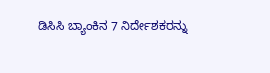ಡಿಸಿಸಿ ಬ್ಯಾಂಕಿನ 7 ನಿರ್ದೇಶಕರನ್ನು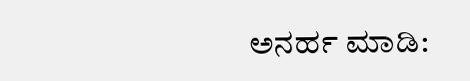ಅನರ್ಹ ಮಾಡಿ: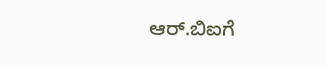ಆರ್.ಬಿಐಗೆ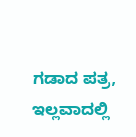ಗಡಾದ ಪತ್ರ, ಇಲ್ಲವಾದಲ್ಲಿ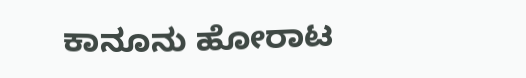ಕಾನೂನು ಹೋರಾಟ